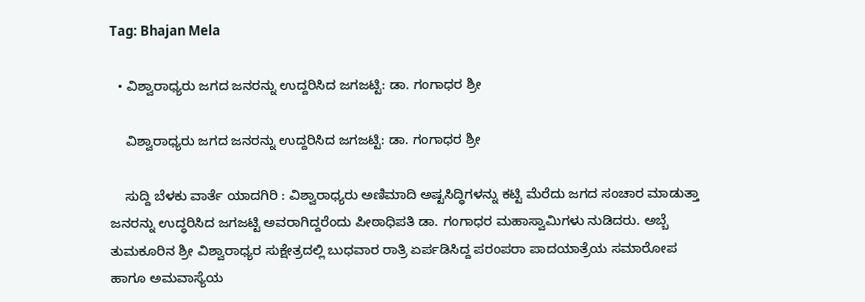Tag: Bhajan Mela

  • ವಿಶ್ವಾರಾಧ್ಯರು ಜಗದ ಜನರನ್ನು ಉದ್ದರಿಸಿದ ಜಗಜಟ್ಟಿ: ಡಾ. ಗಂಗಾಧರ ಶ್ರೀ

    ವಿಶ್ವಾರಾಧ್ಯರು ಜಗದ ಜನರನ್ನು ಉದ್ದರಿಸಿದ ಜಗಜಟ್ಟಿ: ಡಾ. ಗಂಗಾಧರ ಶ್ರೀ

    ಸುದ್ದಿ ಬೆಳಕು ವಾರ್ತೆ ಯಾದಗಿರಿ : ವಿಶ್ವಾರಾಧ್ಯರು ಅಣಿಮಾದಿ ಅಷ್ಟಸಿದ್ಧಿಗಳನ್ನು ಕಟ್ಟಿ ಮೆರೆದು ಜಗದ ಸಂಚಾರ ಮಾಡುತ್ತಾ ಜನರನ್ನು ಉದ್ಧರಿಸಿದ ಜಗಜಟ್ಟಿ ಅವರಾಗಿದ್ದರೆಂದು ಪೀಠಾಧಿಪತಿ ಡಾ. ಗಂಗಾಧರ ಮಹಾಸ್ವಾಮಿಗಳು ನುಡಿದರು. ಅಬ್ಬೆ ತುಮಕೂರಿನ ಶ್ರೀ ವಿಶ್ವಾರಾಧ್ಯರ ಸುಕ್ಷೇತ್ರದಲ್ಲಿ ಬುಧವಾರ ರಾತ್ರಿ ಏರ್ಪಡಿಸಿದ್ದ ಪರಂಪರಾ ಪಾದಯಾತ್ರೆಯ ಸಮಾರೋಪ ಹಾಗೂ ಅಮವಾಸ್ಯೆಯ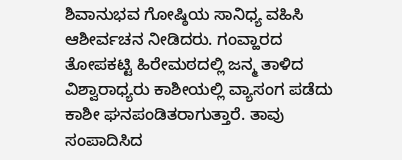ಶಿವಾನುಭವ ಗೋಷ್ಠಿಯ ಸಾನಿಧ್ಯ ವಹಿಸಿ ಆಶೀರ್ವಚನ ನೀಡಿದರು. ಗಂವ್ಹಾರದ ತೋಪಕಟ್ಟಿ ಹಿರೇಮಠದಲ್ಲಿ ಜನ್ಮ ತಾಳಿದ ವಿಶ್ವಾರಾಧ್ಯರು ಕಾಶೀಯಲ್ಲಿ ವ್ಯಾಸಂಗ ಪಡೆದು ಕಾಶೀ ಘನಪಂಡಿತರಾಗುತ್ತಾರೆ. ತಾವು ಸಂಪಾದಿಸಿದ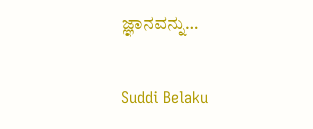ಜ್ಞಾನವನ್ನು…

Suddi Belaku